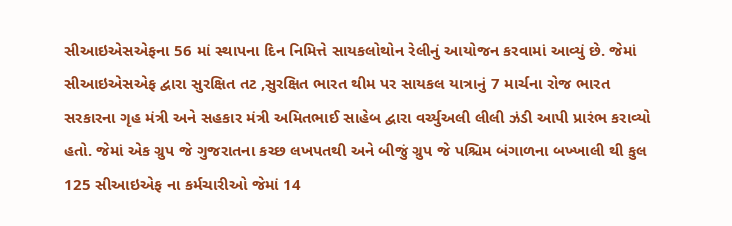સીઆઇએસએફના 56 માં સ્થાપના દિન નિમિત્તે સાયકલોથોન રેલીનું આયોજન કરવામાં આવ્યું છે. જેમાં સીઆઇએસએફ દ્વારા સુરક્ષિત તટ ,સુરક્ષિત ભારત થીમ પર સાયકલ યાત્રાનું 7 માર્ચના રોજ ભારત સરકારના ગૃહ મંત્રી અને સહકાર મંત્રી અમિતભાઈ સાહેબ દ્વારા વર્ચ્યુઅલી લીલી ઝંડી આપી પ્રારંભ કરાવ્યો હતો. જેમાં એક ગ્રુપ જે ગુજરાતના કચ્છ લખપતથી અને બીજું ગ્રુપ જે પશ્ચિમ બંગાળના બખ્ખાલી થી કુલ 125 સીઆઇએફ ના કર્મચારીઓ જેમાં 14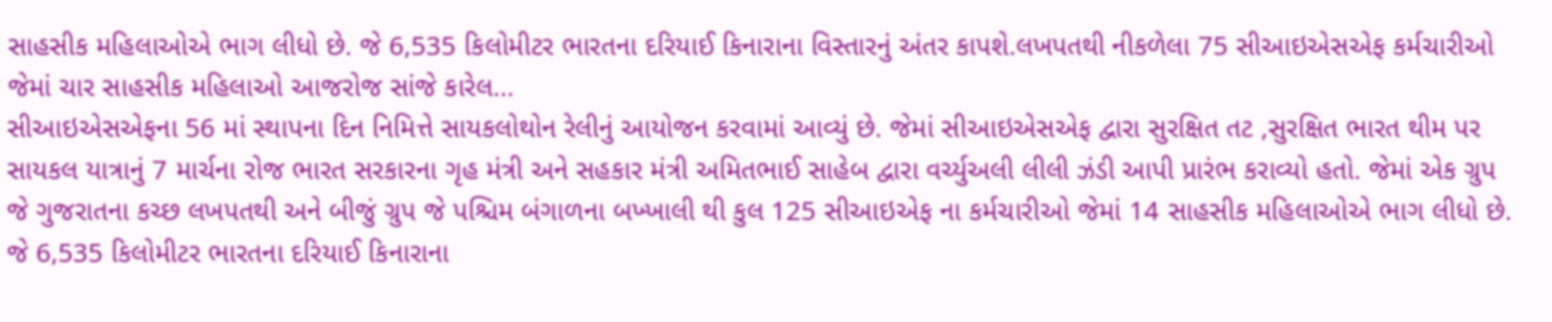સાહસીક મહિલાઓએ ભાગ લીધો છે. જે 6,535 કિલોમીટર ભારતના દરિયાઈ કિનારાના વિસ્તારનું અંતર કાપશે.લખપતથી નીકળેલા 75 સીઆઇએસએફ કર્મચારીઓ જેમાં ચાર સાહસીક મહિલાઓ આજરોજ સાંજે કારેલ...
સીઆઇએસએફના 56 માં સ્થાપના દિન નિમિત્તે સાયકલોથોન રેલીનું આયોજન કરવામાં આવ્યું છે. જેમાં સીઆઇએસએફ દ્વારા સુરક્ષિત તટ ,સુરક્ષિત ભારત થીમ પર સાયકલ યાત્રાનું 7 માર્ચના રોજ ભારત સરકારના ગૃહ મંત્રી અને સહકાર મંત્રી અમિતભાઈ સાહેબ દ્વારા વર્ચ્યુઅલી લીલી ઝંડી આપી પ્રારંભ કરાવ્યો હતો. જેમાં એક ગ્રુપ જે ગુજરાતના કચ્છ લખપતથી અને બીજું ગ્રુપ જે પશ્ચિમ બંગાળના બખ્ખાલી થી કુલ 125 સીઆઇએફ ના કર્મચારીઓ જેમાં 14 સાહસીક મહિલાઓએ ભાગ લીધો છે. જે 6,535 કિલોમીટર ભારતના દરિયાઈ કિનારાના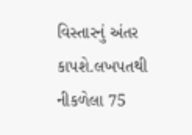વિસ્તારનું અંતર કાપશે.લખપતથી નીકળેલા 75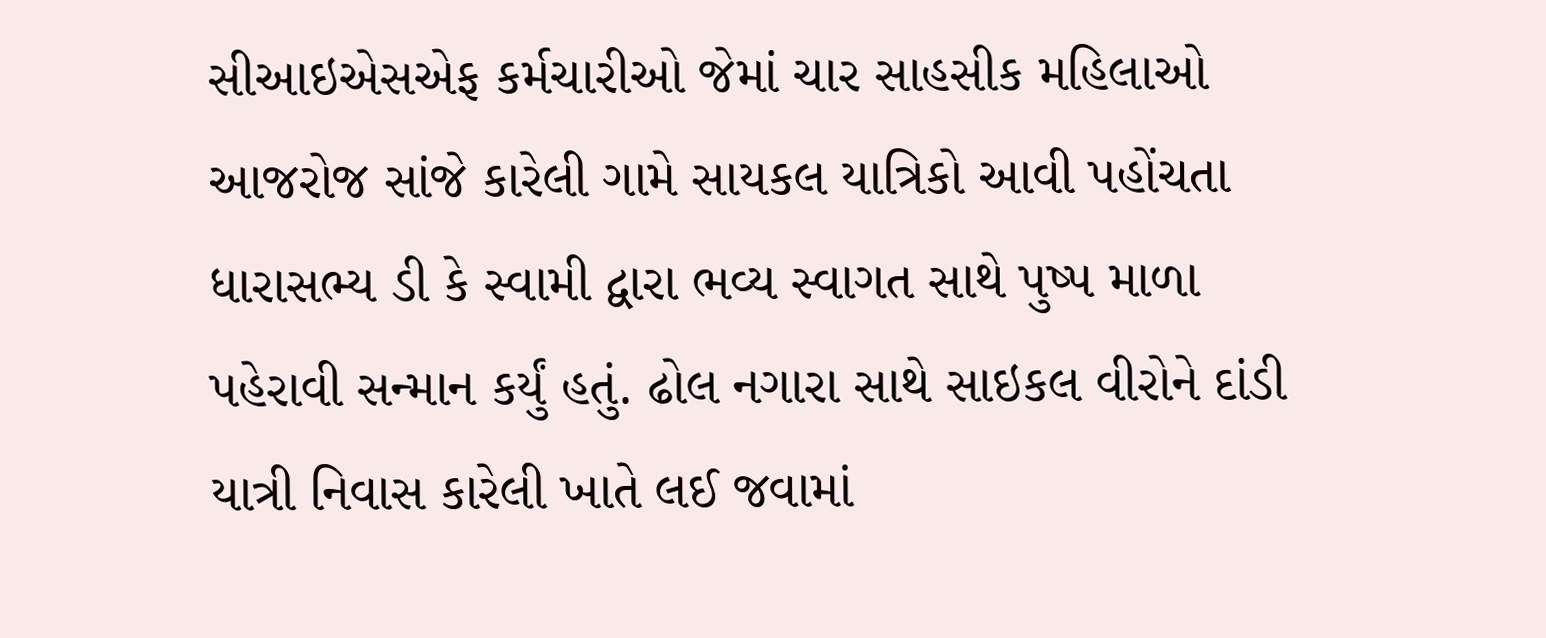સીઆઇએસએફ કર્મચારીઓ જેમાં ચાર સાહસીક મહિલાઓ આજરોજ સાંજે કારેલી ગામે સાયકલ યાત્રિકો આવી પહોંચતા ધારાસભ્ય ડી કે સ્વામી દ્વારા ભવ્ય સ્વાગત સાથે પુષ્પ માળા પહેરાવી સન્માન કર્યું હતું. ઢોલ નગારા સાથે સાઇકલ વીરોને દાંડી યાત્રી નિવાસ કારેલી ખાતે લઈ જવામાં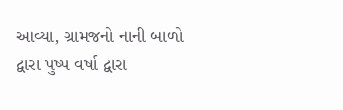આવ્યા, ગ્રામજનો નાની બાળો દ્વારા પુષ્પ વર્ષા દ્વારા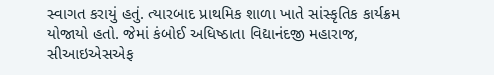સ્વાગત કરાયું હતું. ત્યારબાદ પ્રાથમિક શાળા ખાતે સાંસ્કૃતિક કાર્યક્રમ યોજાયો હતો. જેમાં કંબોઈ અધિષ્ઠાતા વિદ્યાનંદજી મહારાજ, સીઆઇએસએફ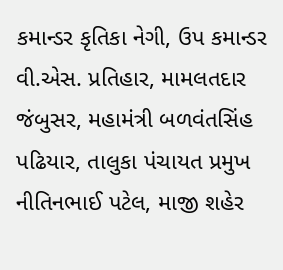કમાન્ડર કૃતિકા નેગી, ઉપ કમાન્ડર વી.એસ. પ્રતિહાર, મામલતદાર જંબુસર, મહામંત્રી બળવંતસિંહ પઢિયાર, તાલુકા પંચાયત પ્રમુખ નીતિનભાઈ પટેલ, માજી શહેર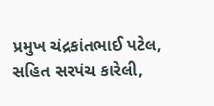પ્રમુખ ચંદ્રકાંતભાઈ પટેલ, સહિત સરપંચ કારેલી,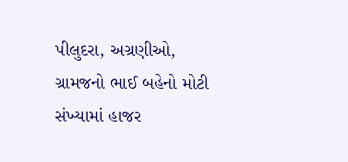પીલુદરા, અગ્રણીઓ, ગ્રામજનો ભાઈ બહેનો મોટી સંખ્યામાં હાજર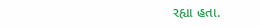રહ્યા હતા.